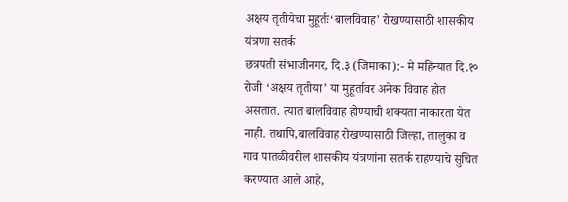अक्षय तृतीयेचा मुहूर्तः‘बालविवाह’ रोखण्यासाठी शासकीय यंत्रणा सतर्क
छत्रपती संभाजीनगर, दि.३ (जिमाका):- मे महिन्यात दि.१० रोजी ‘अक्षय तृतीया’ या मुहूर्तावर अनेक विवाह होत असतात. त्यात बालविवाह होण्याची शक्यता नाकारता येत नाही. तथापि,बालविवाह रोखण्यासाठी जिल्हा, तालुका व गाव पातळीवरील शासकीय यंत्रणांना सतर्क राहण्याचे सुचित करण्यात आले आहे,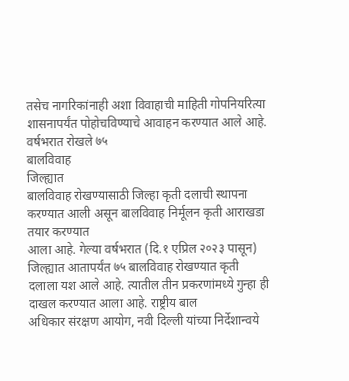तसेच नागरिकांनाही अशा विवाहाची माहिती गोपनियरित्या शासनापर्यंत पोहोचविण्याचे आवाहन करण्यात आले आहे.
वर्षभरात रोखले ७५
बालविवाह
जिल्ह्यात
बालविवाह रोखण्यासाठी जिल्हा कृती दलाची स्थापना
करण्यात आली असून बालविवाह निर्मूलन कृती आराखडा तयार करण्यात
आला आहे. गेल्या वर्षभरात (दि.१ एप्रिल २०२३ पासून) जिल्ह्यात आतापर्यंत ७५ बालविवाह रोखण्यात कृती
दलाला यश आले आहे. त्यातील तीन प्रकरणांमध्ये गुन्हा ही दाखल करण्यात आला आहे. राष्ट्रीय बाल
अधिकार संरक्षण आयोग, नवी दिल्ली यांच्या निर्देशान्वये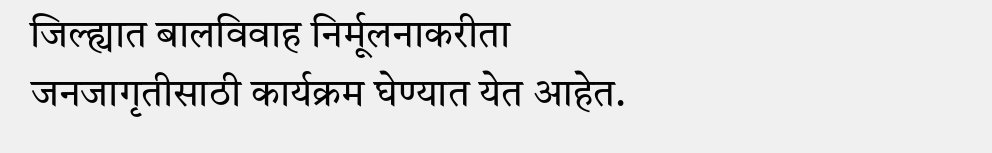जिल्ह्यात बालविवाह निर्मूलनाकरीता
जनजागृतीसाठी कार्यक्रम घेण्यात येत आहेत.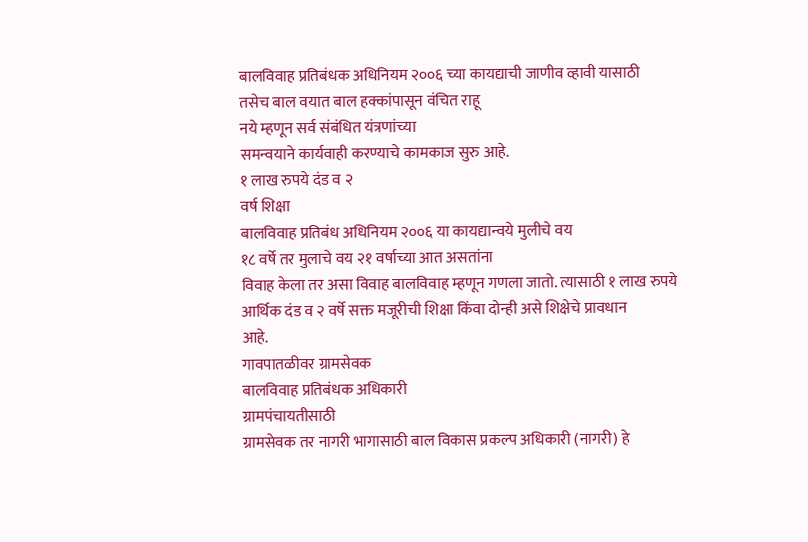बालविवाह प्रतिबंधक अधिनियम २००६ च्या कायद्याची जाणीव व्हावी यासाठी
तसेच बाल वयात बाल हक्कांपासून वंचित राहू
नये म्हणून सर्व संबंधित यंत्रणांच्या
समन्वयाने कार्यवाही करण्याचे कामकाज सुरु आहे.
१ लाख रुपये दंड व २
वर्ष शिक्षा
बालविवाह प्रतिबंध अधिनियम २००६ या कायद्यान्वये मुलीचे वय
१८ वर्षे तर मुलाचे वय २१ वर्षाच्या आत असतांना
विवाह केला तर असा विवाह बालविवाह म्हणून गणला जातो. त्यासाठी १ लाख रुपये
आर्थिक दंड व २ वर्षे सक्त मजूरीची शिक्षा किंवा दोन्ही असे शिक्षेचे प्रावधान
आहे.
गावपातळीवर ग्रामसेवक
बालविवाह प्रतिबंधक अधिकारी
ग्रामपंचायतीसाठी
ग्रामसेवक तर नागरी भागासाठी बाल विकास प्रकल्प अधिकारी (नागरी) हे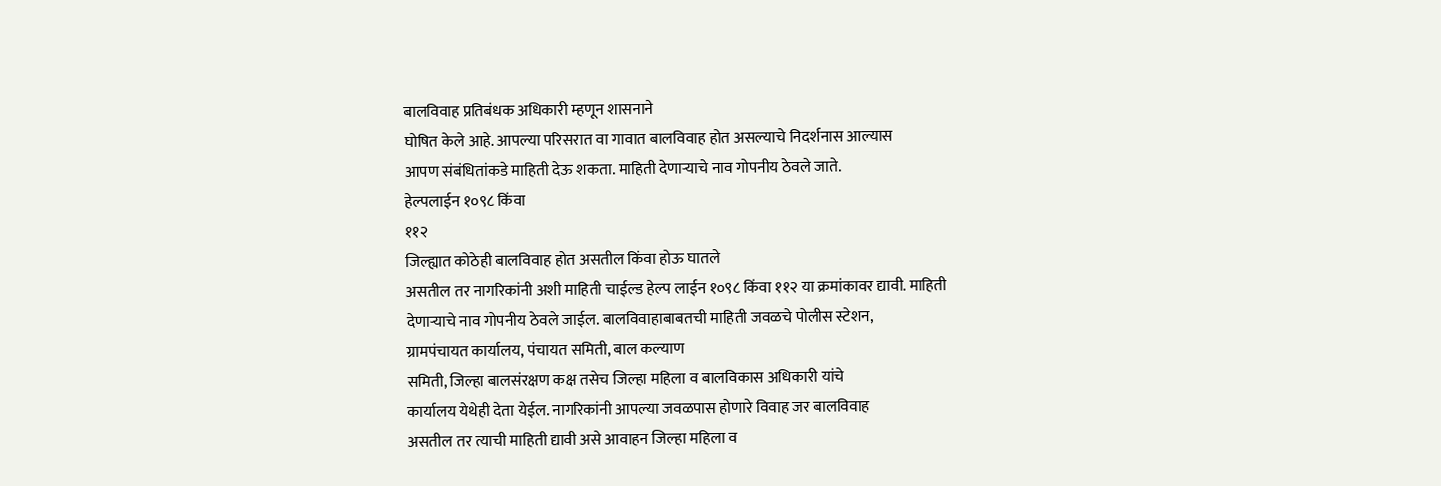बालविवाह प्रतिबंधक अधिकारी म्हणून शासनाने
घोषित केले आहे. आपल्या परिसरात वा गावात बालविवाह होत असल्याचे निदर्शनास आल्यास
आपण संबंधितांकडे माहिती देऊ शकता. माहिती देणाऱ्याचे नाव गोपनीय ठेवले जाते.
हेल्पलाईन १०९८ किंवा
११२
जिल्ह्यात कोठेही बालविवाह होत असतील किंवा होऊ घातले
असतील तर नागरिकांनी अशी माहिती चाईल्ड हेल्प लाईन १०९८ किंवा ११२ या क्रमांकावर द्यावी. माहिती
देणाऱ्याचे नाव गोपनीय ठेवले जाईल. बालविवाहाबाबतची माहिती जवळचे पोलीस स्टेशन,
ग्रामपंचायत कार्यालय, पंचायत समिती, बाल कल्याण
समिती, जिल्हा बालसंरक्षण कक्ष तसेच जिल्हा महिला व बालविकास अधिकारी यांचे
कार्यालय येथेही देता येईल. नागरिकांनी आपल्या जवळपास होणारे विवाह जर बालविवाह
असतील तर त्याची माहिती द्यावी असे आवाहन जिल्हा महिला व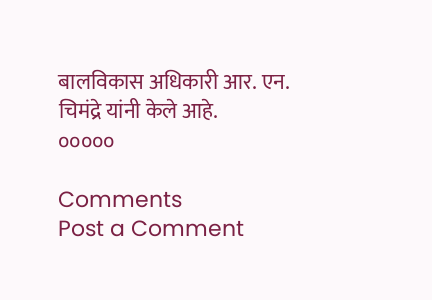बालविकास अधिकारी आर. एन.
चिमंद्रे यांनी केले आहे.
०००००

Comments
Post a Comment